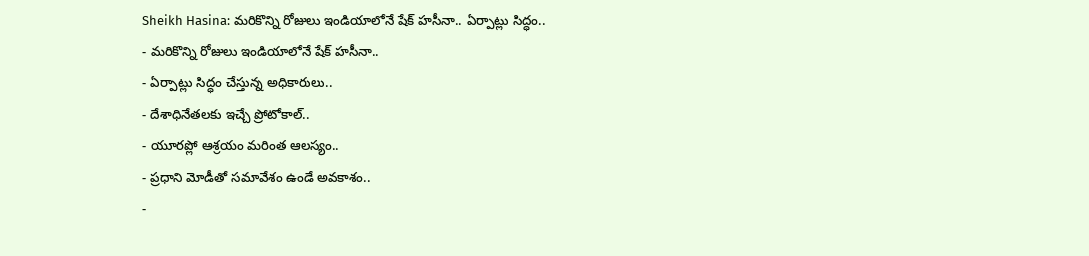Sheikh Hasina: మరికొన్ని రోజులు ఇండియాలోనే షేక్ హసీనా.. ఏర్పాట్లు సిద్ధం..
- మరికొన్ని రోజులు ఇండియాలోనే షేక్ హసీనా..
- ఏర్పాట్లు సిద్ధం చేస్తున్న అధికారులు..
- దేశాధినేతలకు ఇచ్చే ప్రోటోకాల్..
- యూరప్లో ఆశ్రయం మరింత ఆలస్యం..
- ప్రధాని మోడీతో సమావేశం ఉండే అవకాశం..
-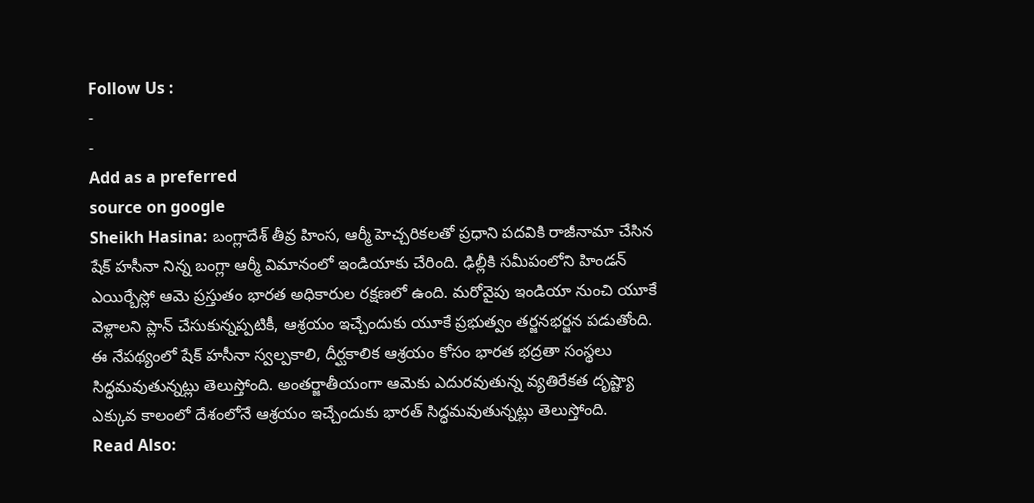Follow Us :
-
-
Add as a preferred
source on google
Sheikh Hasina: బంగ్లాదేశ్ తీవ్ర హింస, ఆర్మీ హెచ్చరికలతో ప్రధాని పదవికి రాజీనామా చేసిన షేక్ హసీనా నిన్న బంగ్లా ఆర్మీ విమానంలో ఇండియాకు చేరింది. ఢిల్లీకి సమీపంలోని హిండన్ ఎయిర్బేస్లో ఆమె ప్రస్తుతం భారత అధికారుల రక్షణలో ఉంది. మరోవైపు ఇండియా నుంచి యూకే వెళ్లాలని ప్లాన్ చేసుకున్నప్పటికీ, ఆశ్రయం ఇచ్చేందుకు యూకే ప్రభుత్వం తర్జనభర్జన పడుతోంది. ఈ నేపథ్యంలో షేక్ హసీనా స్వల్పకాలి, దీర్ఘకాలిక ఆశ్రయం కోసం భారత భద్రతా సంస్థలు సిద్ధమవుతున్నట్లు తెలుస్తోంది. అంతర్జాతీయంగా ఆమెకు ఎదురవుతున్న వ్యతిరేకత దృష్ట్యా ఎక్కువ కాలంలో దేశంలోనే ఆశ్రయం ఇచ్చేందుకు భారత్ సిద్ధమవుతున్నట్లు తెలుస్తోంది.
Read Also: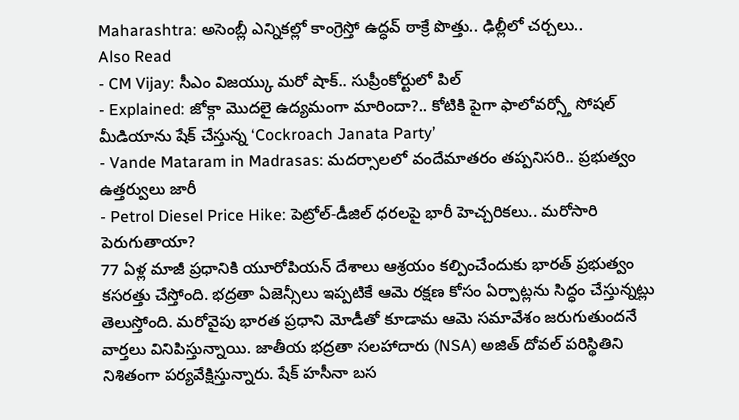Maharashtra: అసెంబ్లీ ఎన్నికల్లో కాంగ్రెస్తో ఉద్ధవ్ ఠాక్రే పొత్తు.. ఢిల్లీలో చర్చలు..
Also Read
- CM Vijay: సీఎం విజయ్కు మరో షాక్.. సుప్రీంకోర్టులో పిల్
- Explained: జోక్గా మొదలై ఉద్యమంగా మారిందా?.. కోటికి పైగా ఫాలోవర్స్తో సోషల్ మీడియాను షేక్ చేస్తున్న ‘Cockroach Janata Party’
- Vande Mataram in Madrasas: మదర్సాలలో వందేమాతరం తప్పనిసరి.. ప్రభుత్వం ఉత్తర్వులు జారీ
- Petrol Diesel Price Hike: పెట్రోల్-డీజిల్ ధరలపై భారీ హెచ్చరికలు.. మరోసారి పెరుగుతాయా?
77 ఏళ్ల మాజీ ప్రధానికి యూరోపియన్ దేశాలు ఆశ్రయం కల్పించేందుకు భారత్ ప్రభుత్వం కసరత్తు చేస్తోంది. భద్రతా ఏజెన్సీలు ఇప్పటికే ఆమె రక్షణ కోసం ఏర్పాట్లను సిద్ధం చేస్తున్నట్లు తెలుస్తోంది. మరోవైపు భారత ప్రధాని మోడీతో కూడామ ఆమె సమావేశం జరుగుతుందనే వార్తలు వినిపిస్తున్నాయి. జాతీయ భద్రతా సలహాదారు (NSA) అజిత్ దోవల్ పరిస్థితిని నిశితంగా పర్యవేక్షిస్తున్నారు. షేక్ హసీనా బస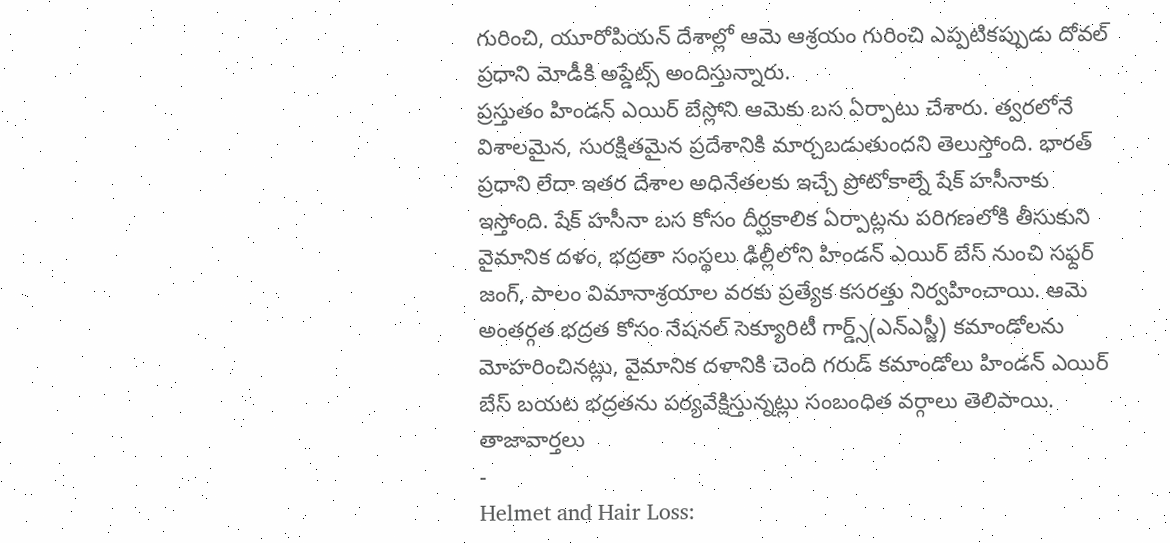గురించి, యూరోపియన్ దేశాల్లో ఆమె ఆశ్రయం గురించి ఎప్పటికప్పుడు దోవల్ ప్రధాని మోడీకి అప్డేట్స్ అందిస్తున్నారు.
ప్రస్తుతం హిండన్ ఎయిర్ బేస్లోని ఆమెకు బస ఏర్పాటు చేశారు. త్వరలోనే విశాలమైన, సురక్షితమైన ప్రదేశానికి మార్చబడుతుందని తెలుస్తోంది. భారత్ ప్రధాని లేదా ఇతర దేశాల అధినేతలకు ఇచ్చే ప్రోటోకాల్నే షేక్ హసీనాకు ఇస్తోంది. షేక్ హసీనా బస కోసం దీర్ఘకాలిక ఏర్పాట్లను పరిగణలోకి తీసుకుని వైమానిక దళం, భద్రతా సంస్థలు ఢిల్లీలోని హిండన్ ఎయిర్ బేస్ నుంచి సఫ్దర్ జంగ్, పాలం విమానాశ్రయాల వరకు ప్రత్యేక కసరత్తు నిర్వహించాయి. ఆమె అంతర్గత భద్రత కోసం నేషనల్ సెక్యూరిటీ గార్డ్స్(ఎన్ఎస్జీ) కమాండోలను మోహరించినట్లు, వైమానిక దళానికి చెంది గరుడ్ కమాండోలు హిండన్ ఎయిర్ బేస్ బయట భద్రతను పర్యవేక్షిస్తున్నట్లు సంబంధిత వర్గాలు తెలిపాయి.
తాజావార్తలు
-
Helmet and Hair Loss: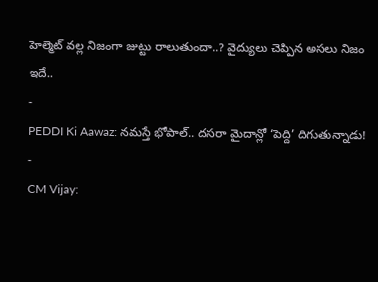హెల్మెట్ వల్ల నిజంగా జుట్టు రాలుతుందా..? వైద్యులు చెప్పిన అసలు నిజం ఇదే..
-
PEDDI Ki Aawaz: నమస్తే భోపాల్.. దసరా మైదాన్లో ‘పెద్ది’ దిగుతున్నాడు!
-
CM Vijay: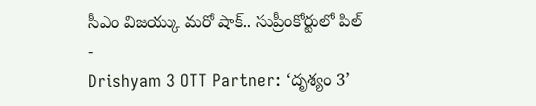సీఎం విజయ్కు మరో షాక్.. సుప్రీంకోర్టులో పిల్
-
Drishyam 3 OTT Partner: ‘దృశ్యం 3’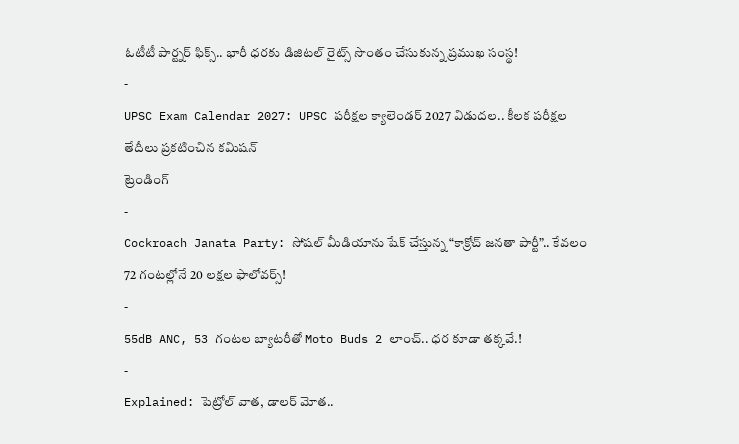ఓటీటీ పార్ట్నర్ ఫిక్స్.. భారీ ధరకు డిజిటల్ రైట్స్ సొంతం చేసుకున్న ప్రముఖ సంస్థ!
-
UPSC Exam Calendar 2027: UPSC పరీక్షల క్యాలెండర్ 2027 విడుదల.. కీలక పరీక్షల తేదీలు ప్రకటించిన కమిషన్
ట్రెండింగ్
-
Cockroach Janata Party: సోషల్ మీడియాను షేక్ చేస్తున్న “కాక్రోచ్ జనతా పార్టీ”.. కేవలం 72 గంటల్లోనే 20 లక్షల ఫాలోవర్స్!
-
55dB ANC, 53 గంటల బ్యాటరీతో Moto Buds 2 లాంచ్.. ధర కూడా తక్కవే.!
-
Explained: పెట్రోల్ వాత, డాలర్ మోత..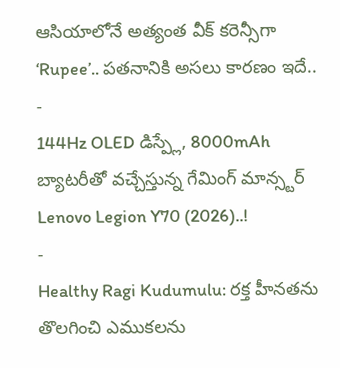ఆసియాలోనే అత్యంత వీక్ కరెన్సీగా ‘Rupee’.. పతనానికి అసలు కారణం ఇదే..
-
144Hz OLED డిస్ప్లే, 8000mAh బ్యాటరీతో వచ్చేస్తున్న గేమింగ్ మాన్స్టర్ Lenovo Legion Y70 (2026)..!
-
Healthy Ragi Kudumulu: రక్త హీనతను తొలగించి ఎముకలను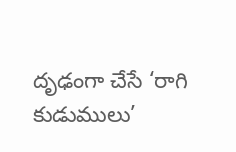దృఢంగా చేసే ‘రాగి కుడుములు’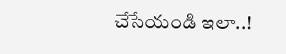చేసేయండి ఇలా..!